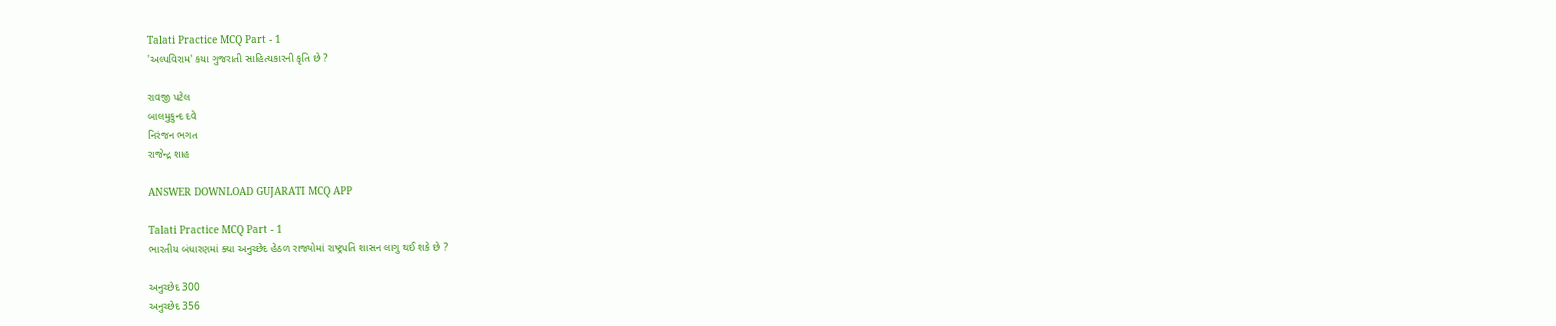Talati Practice MCQ Part - 1
'અલ્પવિરામ' કયા ગુજરાતી સાહિત્યકારની કૃતિ છે ?

રાવજી પટેલ
બાલમુકુન્દ દવે
નિરંજન ભગત
રાજેન્દ્ર શાહ

ANSWER DOWNLOAD GUJARATI MCQ APP

Talati Practice MCQ Part - 1
ભારતીય બંધારણમાં ક્યા અનુચ્છેદ હેઠળ રાજ્યોમાં રાષ્ટ્રપતિ શાસન લાગુ થઈ શકે છે ?

અનુચ્છેદ 300
અનુચ્છેદ 356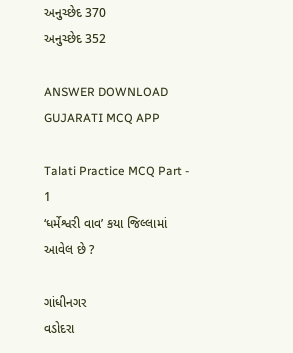અનુચ્છેદ 370
અનુચ્છેદ 352

ANSWER DOWNLOAD GUJARATI MCQ APP

Talati Practice MCQ Part - 1
‘ધર્મેશ્વરી વાવ’ કયા જિલ્લામાં આવેલ છે ?

ગાંધીનગર
વડોદરા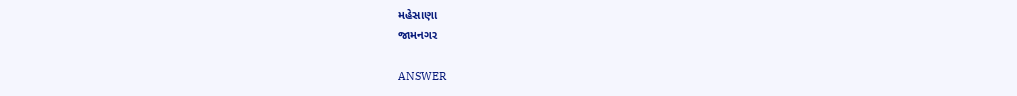મહેસાણા
જામનગર

ANSWER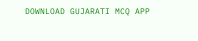DOWNLOAD GUJARATI MCQ APP